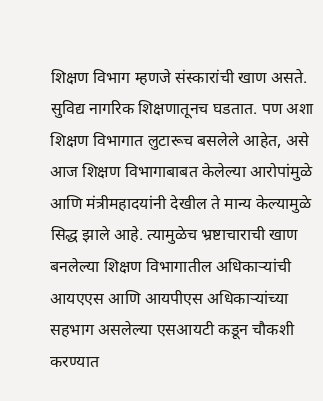शिक्षण विभाग म्हणजे संस्कारांची खाण असते. सुविद्य नागरिक शिक्षणातूनच घडतात. पण अशा शिक्षण विभागात लुटारूच बसलेले आहेत, असे आज शिक्षण विभागाबाबत केलेल्या आरोपांमुळे आणि मंत्रीमहादयांनी देखील ते मान्य केल्यामुळे सिद्ध झाले आहे. त्यामुळेच भ्रष्टाचाराची खाण बनलेल्या शिक्षण विभागातील अधिकाऱ्यांची आयएएस आणि आयपीएस अधिकाऱ्यांच्या सहभाग असलेल्या एसआयटी कडून चौकशी करण्यात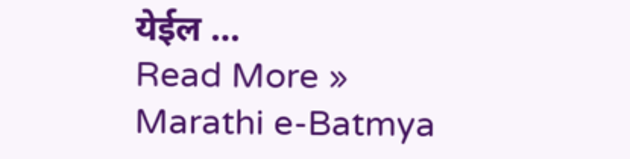येईल …
Read More »
Marathi e-Batmya